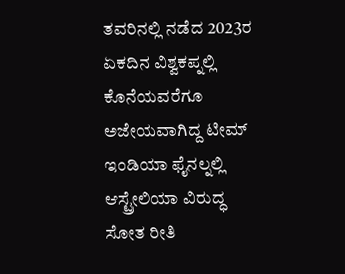ತವರಿನಲ್ಲಿ ನಡೆದ 2023ರ ಏಕದಿನ ವಿಶ್ವಕಪ್ನಲ್ಲಿ ಕೊನೆಯವರೆಗೂ ಅಜೇಯವಾಗಿದ್ದ ಟೀಮ್ ಇಂಡಿಯಾ ಫೈನಲ್ನಲ್ಲಿ ಆಸ್ಟ್ರೇಲಿಯಾ ವಿರುದ್ಧ ಸೋತ ರೀತಿ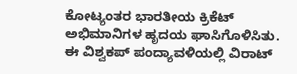ಕೋಟ್ಯಂತರ ಭಾರತೀಯ ಕ್ರಿಕೆಟ್ ಅಭಿಮಾನಿಗಳ ಹೃದಯ ಘಾಸಿಗೊಳಿಸಿತು.
ಈ ವಿಶ್ವಕಪ್ ಪಂದ್ಯಾವಳಿಯಲ್ಲಿ ವಿರಾಟ್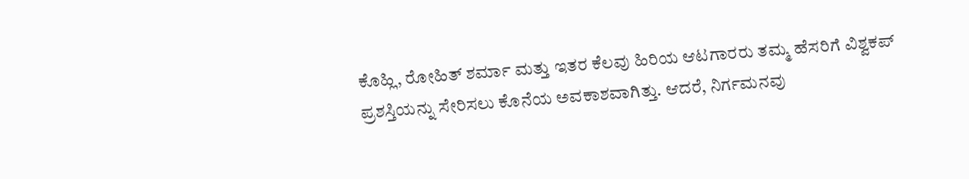ಕೊಹ್ಲಿ, ರೋಹಿತ್ ಶರ್ಮಾ ಮತ್ತು ಇತರ ಕೆಲವು ಹಿರಿಯ ಆಟಗಾರರು ತಮ್ಮ ಹೆಸರಿಗೆ ವಿಶ್ವಕಪ್ ಪ್ರಶಸ್ತಿಯನ್ನು ಸೇರಿಸಲು ಕೊನೆಯ ಅವಕಾಶವಾಗಿತ್ತು. ಆದರೆ, ನಿರ್ಗಮನವು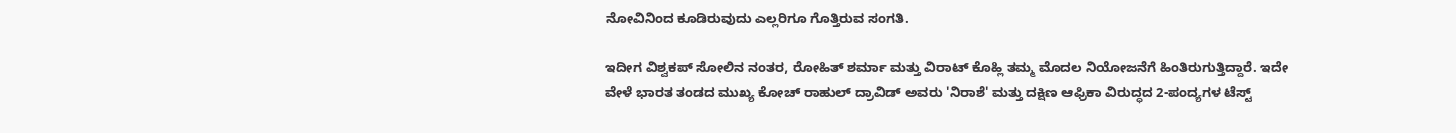ನೋವಿನಿಂದ ಕೂಡಿರುವುದು ಎಲ್ಲರಿಗೂ ಗೊತ್ತಿರುವ ಸಂಗತಿ.

ಇದೀಗ ವಿಶ್ವಕಪ್ ಸೋಲಿನ ನಂತರ, ರೋಹಿತ್ ಶರ್ಮಾ ಮತ್ತು ವಿರಾಟ್ ಕೊಹ್ಲಿ ತಮ್ಮ ಮೊದಲ ನಿಯೋಜನೆಗೆ ಹಿಂತಿರುಗುತ್ತಿದ್ದಾರೆ. ಇದೇ ವೇಳೆ ಭಾರತ ತಂಡದ ಮುಖ್ಯ ಕೋಚ್ ರಾಹುಲ್ ದ್ರಾವಿಡ್ ಅವರು 'ನಿರಾಶೆ' ಮತ್ತು ದಕ್ಷಿಣ ಆಫ್ರಿಕಾ ವಿರುದ್ಧದ 2-ಪಂದ್ಯಗಳ ಟೆಸ್ಟ್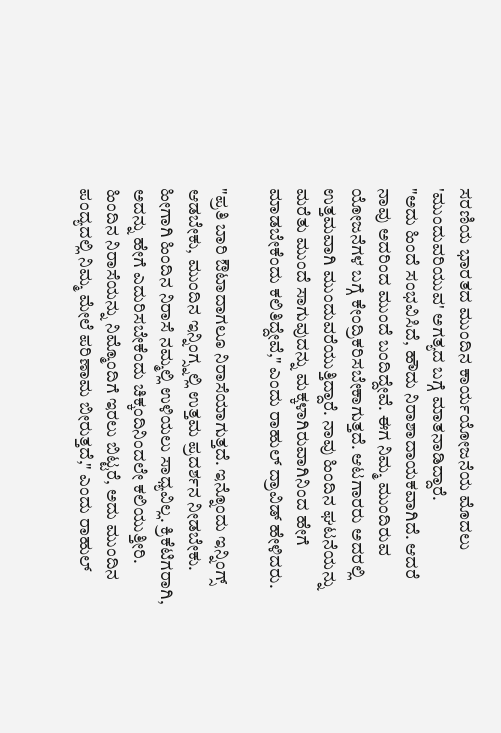ಸರಣಿಯ ಭಾರತದ ಮುಂದಿನ ಕಾರ್ಯಯೋಜನೆಯ ಮೊದಲು 'ಮುಂದುವರಿಯುವ' ಅಗತ್ಯದ ಬಗ್ಗೆ ಮಾತನಾಡಿದ್ದಾರೆ.
"ಅದು ಹಿಂದೆ ಸಂಭವಿಸಿದೆ, ಹೌದು ನಿರಾಶಾದಾಯಕವಾಗಿದೆ. ಆದರೆ ನಾವು ಅದರಿಂದ ಮುಂದೆ ಬಂದಿದ್ದೇವೆ. ಈಗ ನಿಮ್ಮ ಮುಂದಿರುವ ಯೋಜನೆಗಳ ಬಗ್ಗೆ ಕೇಂದ್ರಿಕರಿಸಬೇಕಾಗುತ್ತದೆ. ಆಟಗಾರರು ಅದರಲ್ಲಿ ಉತ್ತಮವಾಗಿ ಮುಂದುವರೆಯುತ್ತಿದ್ದಾರೆ. ನಾವು ಹಿಂದಿನ ಘಟನೆಯನ್ನು ಮರೆತು ಮುಂದೆ ಸಾಗುವುದನ್ನು ಮಕ್ಕಳಾಗಿರುವಾಗಿನಿಂದ ಹೇಗೆ ಮಾಡಬೇಕೆಂದು ಕಲಿತಿದ್ದೇವೆ," ಎಂದು ರಾಹುಲ್ ದ್ರಾವಿಡ್ ಹೇಳಿದರು.

"ಪ್ರತಿ ಬಾರಿ ಔಟಾದಾಗಲೂ ನಿರಾಸೆಯಾಗುತ್ತದೆ. ಇನ್ನೊಂದು ಇನ್ನಿಂಗ್ಸ್ ಆಡಬೇಕು, ಮುಂದಿನ ಇನ್ನಿಂಗ್ಸ್ನಲ್ಲಿ ಉತ್ತಮ ಪ್ರದರ್ಶನ ನೀಡಬೇಕು. ಹೀಗಾಗಿ ಹಿಂದಿನ ನಿರಾಸೆ ನಮ್ಮಲ್ಲಿ ಉಳಿಯಲು ಸಾಧ್ಯವಿಲ್ಲ. ಕ್ರಿಕೆಟಿಗರಾಗಿ, ಅದನ್ನು ಹೇಗೆ ಎದುರಿಸಬೇಕೆಂದು ಚಿಕ್ಕಂದಿನಿಂದಲೇ ಕಲಿಯುತ್ತೀರಿ. ಹಿಂದಿನ ನಿರಾಸೆಯನ್ನು ನಿಮ್ಮೊಂದಿಗೆ ಇರಲು ಬಿಟ್ಟರೆ, ಅದು ಮುಂದಿನ ಪಂದ್ಯದಲ್ಲಿ ನಿಮ್ಮ ಮೇಲೆ ಪರಿಣಾಮ ಬೀರುತ್ತದೆ," ಎಂದು ರಾಹುಲ್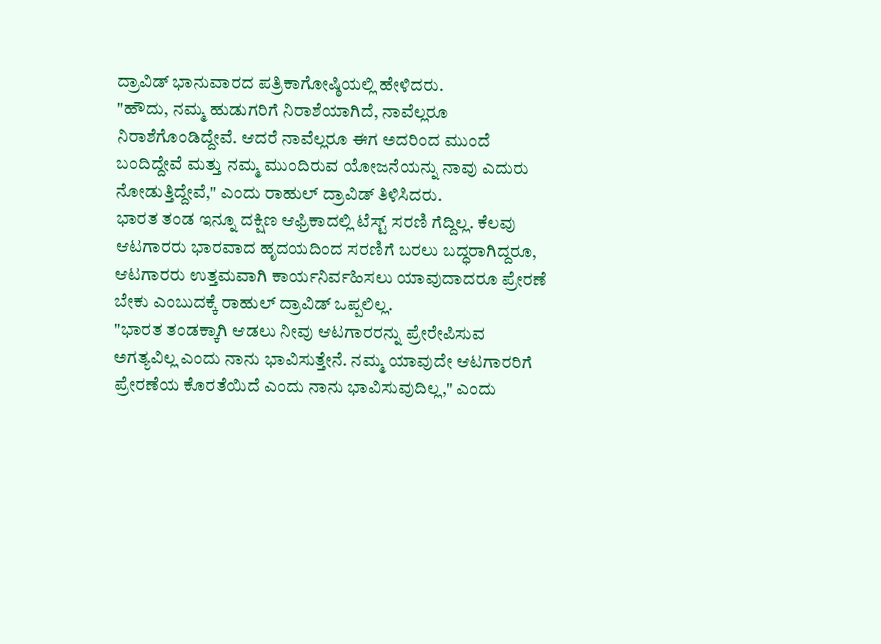ದ್ರಾವಿಡ್ ಭಾನುವಾರದ ಪತ್ರಿಕಾಗೋಷ್ಠಿಯಲ್ಲಿ ಹೇಳಿದರು.
"ಹೌದು, ನಮ್ಮ ಹುಡುಗರಿಗೆ ನಿರಾಶೆಯಾಗಿದೆ, ನಾವೆಲ್ಲರೂ ನಿರಾಶೆಗೊಂಡಿದ್ದೇವೆ. ಆದರೆ ನಾವೆಲ್ಲರೂ ಈಗ ಅದರಿಂದ ಮುಂದೆ ಬಂದಿದ್ದೇವೆ ಮತ್ತು ನಮ್ಮ ಮುಂದಿರುವ ಯೋಜನೆಯನ್ನು ನಾವು ಎದುರು ನೋಡುತ್ತಿದ್ದೇವೆ," ಎಂದು ರಾಹುಲ್ ದ್ರಾವಿಡ್ ತಿಳಿಸಿದರು.
ಭಾರತ ತಂಡ ಇನ್ನೂ ದಕ್ಷಿಣ ಆಫ್ರಿಕಾದಲ್ಲಿ ಟೆಸ್ಟ್ ಸರಣಿ ಗೆದ್ದಿಲ್ಲ. ಕೆಲವು ಆಟಗಾರರು ಭಾರವಾದ ಹೃದಯದಿಂದ ಸರಣಿಗೆ ಬರಲು ಬದ್ಧರಾಗಿದ್ದರೂ, ಆಟಗಾರರು ಉತ್ತಮವಾಗಿ ಕಾರ್ಯನಿರ್ವಹಿಸಲು ಯಾವುದಾದರೂ ಪ್ರೇರಣೆ ಬೇಕು ಎಂಬುದಕ್ಕೆ ರಾಹುಲ್ ದ್ರಾವಿಡ್ ಒಪ್ಪಲಿಲ್ಲ.
"ಭಾರತ ತಂಡಕ್ಕಾಗಿ ಆಡಲು ನೀವು ಆಟಗಾರರನ್ನು ಪ್ರೇರೇಪಿಸುವ ಅಗತ್ಯವಿಲ್ಲ ಎಂದು ನಾನು ಭಾವಿಸುತ್ತೇನೆ. ನಮ್ಮ ಯಾವುದೇ ಆಟಗಾರರಿಗೆ ಪ್ರೇರಣೆಯ ಕೊರತೆಯಿದೆ ಎಂದು ನಾನು ಭಾವಿಸುವುದಿಲ್ಲ," ಎಂದು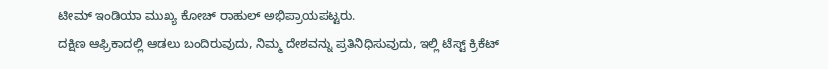ಟೀಮ್ ಇಂಡಿಯಾ ಮುಖ್ಯ ಕೋಚ್ ರಾಹುಲ್ ಅಭಿಪ್ರಾಯಪಟ್ಟರು.
ದಕ್ಷಿಣ ಆಫ್ರಿಕಾದಲ್ಲಿ ಆಡಲು ಬಂದಿರುವುದು, ನಿಮ್ಮ ದೇಶವನ್ನು ಪ್ರತಿನಿಧಿಸುವುದು, ಇಲ್ಲಿ ಟೆಸ್ಟ್ ಕ್ರಿಕೆಟ್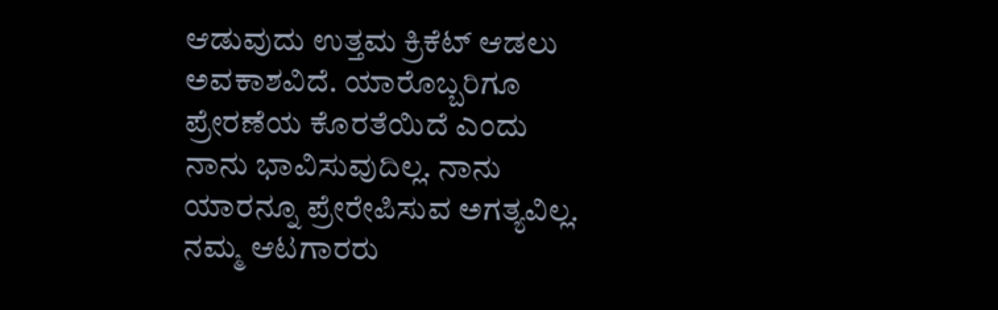ಆಡುವುದು ಉತ್ತಮ ಕ್ರಿಕೆಟ್ ಆಡಲು ಅವಕಾಶವಿದೆ. ಯಾರೊಬ್ಬರಿಗೂ ಪ್ರೇರಣೆಯ ಕೊರತೆಯಿದೆ ಎಂದು ನಾನು ಭಾವಿಸುವುದಿಲ್ಲ. ನಾನು ಯಾರನ್ನೂ ಪ್ರೇರೇಪಿಸುವ ಅಗತ್ಯವಿಲ್ಲ. ನಮ್ಮ ಆಟಗಾರರು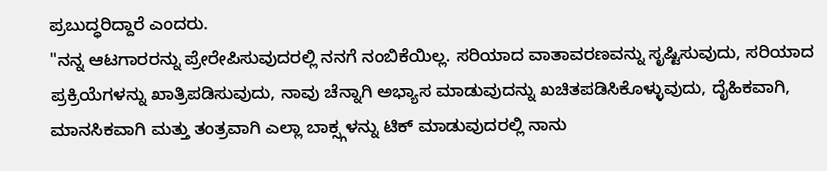ಪ್ರಬುದ್ಧರಿದ್ದಾರೆ ಎಂದರು.
"ನನ್ನ ಆಟಗಾರರನ್ನು ಪ್ರೇರೇಪಿಸುವುದರಲ್ಲಿ ನನಗೆ ನಂಬಿಕೆಯಿಲ್ಲ. ಸರಿಯಾದ ವಾತಾವರಣವನ್ನು ಸೃಷ್ಟಿಸುವುದು, ಸರಿಯಾದ ಪ್ರಕ್ರಿಯೆಗಳನ್ನು ಖಾತ್ರಿಪಡಿಸುವುದು, ನಾವು ಚೆನ್ನಾಗಿ ಅಭ್ಯಾಸ ಮಾಡುವುದನ್ನು ಖಚಿತಪಡಿಸಿಕೊಳ್ಳುವುದು, ದೈಹಿಕವಾಗಿ, ಮಾನಸಿಕವಾಗಿ ಮತ್ತು ತಂತ್ರವಾಗಿ ಎಲ್ಲಾ ಬಾಕ್ಸ್ಗಳನ್ನು ಟಿಕ್ ಮಾಡುವುದರಲ್ಲಿ ನಾನು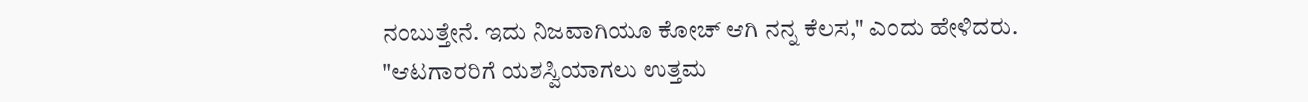ನಂಬುತ್ತೇನೆ. ಇದು ನಿಜವಾಗಿಯೂ ಕೋಚ್ ಆಗಿ ನನ್ನ ಕೆಲಸ," ಎಂದು ಹೇಳಿದರು.
"ಆಟಗಾರರಿಗೆ ಯಶಸ್ವಿಯಾಗಲು ಉತ್ತಮ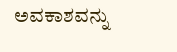ಅವಕಾಶವನ್ನು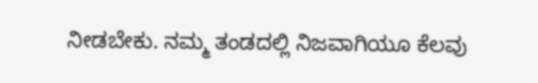ನೀಡಬೇಕು. ನಮ್ಮ ತಂಡದಲ್ಲಿ ನಿಜವಾಗಿಯೂ ಕೆಲವು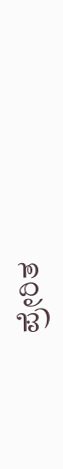ಪ್ರೇರಿತ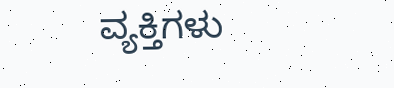ವ್ಯಕ್ತಿಗಳು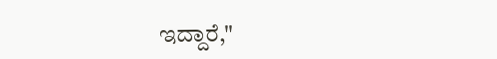ಇದ್ದಾರೆ,"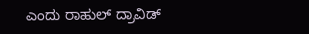ಎಂದು ರಾಹುಲ್ ದ್ರಾವಿಡ್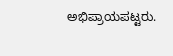ಅಭಿಪ್ರಾಯಪಟ್ಟರು.